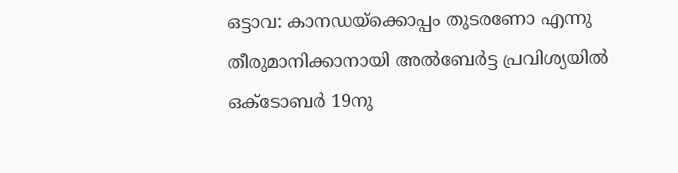ഒട്ടാവ: കാനഡയ്ക്കൊപ്പം തുടരണോ എന്നു തീരുമാനിക്കാനായി അൽബേർട്ട പ്രവിശ്യയിൽ ഒക്ടോബർ 19നു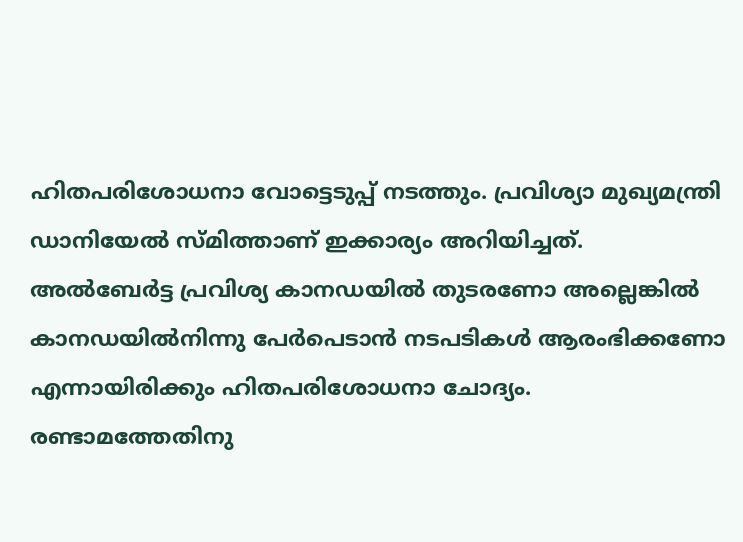ഹിതപരിശോധനാ വോട്ടെടുപ്പ് നടത്തും. പ്രവിശ്യാ മുഖ്യമന്ത്രി ഡാനിയേൽ സ്മിത്താണ് ഇക്കാര്യം അറിയിച്ചത്.
അൽബേർട്ട പ്രവിശ്യ കാനഡയിൽ തുടരണോ അല്ലെങ്കിൽ കാനഡയിൽനിന്നു പേർപെടാൻ നടപടികൾ ആരംഭിക്കണോ എന്നായിരിക്കും ഹിതപരിശോധനാ ചോദ്യം. രണ്ടാമത്തേതിനു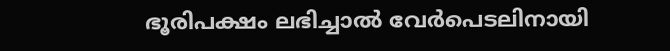ഭൂരിപക്ഷം ലഭിച്ചാൽ വേർപെടലിനായി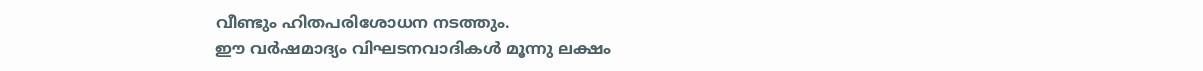വീണ്ടും ഹിതപരിശോധന നടത്തും.
ഈ വർഷമാദ്യം വിഘടനവാദികൾ മൂന്നു ലക്ഷം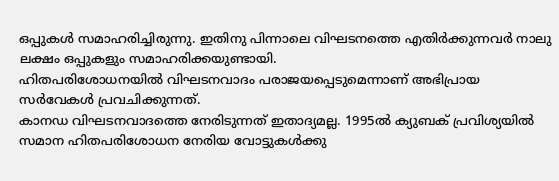ഒപ്പുകൾ സമാഹരിച്ചിരുന്നു. ഇതിനു പിന്നാലെ വിഘടനത്തെ എതിർക്കുന്നവർ നാലു ലക്ഷം ഒപ്പുകളും സമാഹരിക്കയുണ്ടായി.
ഹിതപരിശോധനയിൽ വിഘടനവാദം പരാജയപ്പെടുമെന്നാണ് അഭിപ്രായ സർവേകൾ പ്രവചിക്കുന്നത്.
കാനഡ വിഘടനവാദത്തെ നേരിടുന്നത് ഇതാദ്യമല്ല. 1995ൽ ക്യുബക് പ്രവിശ്യയിൽ സമാന ഹിതപരിശോധന നേരിയ വോട്ടുകൾക്കു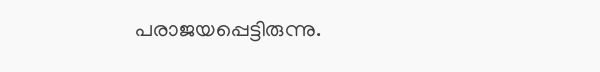പരാജയപ്പെട്ടിരുന്നു.